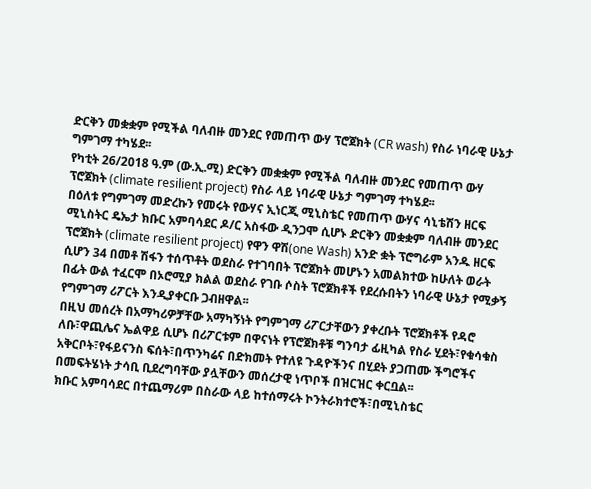ድርቅን መቋቋም የሚችል ባለብዙ መንደር የመጠጥ ውሃ ፕሮጀክት (CR wash) የስራ ነባራዊ ሁኔታ ግምገማ ተካሄደ፡፡
የካቲት 26/2018 ዓ.ም (ው.ኢ.ሚ) ድርቅን መቋቋም የሚችል ባለብዙ መንደር የመጠጥ ውሃ ፕሮጀክት (climate resilient project) የስራ ላይ ነባራዊ ሁኔታ ግምገማ ተካሄደ፡፡
በዕለቱ የግምገማ መድረኩን የመሩት የውሃና ኢነርጂ ሚኒስቴር የመጠጥ ውሃና ሳኒቴሽን ዘርፍ ሚኒስትር ዴኤታ ክቡር አምባሳደር ዶ/ር አስፋው ዲንጋሞ ሲሆኑ ድርቅን መቋቋም ባለብዙ መንደር ፕሮጀክት (climate resilient project) የዋን ዋሽ(one Wash) አንድ ቋት ፕሮግራም አንዱ ዘርፍ ሲሆን 34 በመቶ ሽፋን ተሰጥቶት ወደስራ የተገባበት ፕሮጀክት መሆኑን አመልክተው ከሁለት ወራት በፊት ውል ተፈርሞ በኦሮሚያ ክልል ወደስራ የገቡ ሶስት ፕሮጀክቶች የደረሱበትን ነባራዊ ሁኔታ የሚቃኝ የግምገማ ሪፖርት እንዲያቀርቡ ጋብዘዋል፡፡
በዚህ መሰረት በአማካሪዎቻቸው አማካኝነት የግምገማ ሪፖርታቸውን ያቀረቡት ፕሮጀክቶች የዳሮ ለቡ፣ዋጪሌና ኤልዋይ ሲሆኑ በሪፖርቱም በዋናነት የፕሮጀክቶቹ ግንባታ ፊዚካል የስራ ሂደት፣የቁሳቁስ አቅርቦት፣የፋይናንስ ፍሰት፣በጥንካሬና በድክመት የተለዩ ጉዳዮችንና በሂደት ያጋጠሙ ችግሮችና በመፍትሄነት ታሳቢ ቢደረግባቸው ያሏቸውን መሰረታዊ ነጥቦች በዝርዝር ቀርቧል፡፡
ክቡር አምባሳደር በተጨማሪም በስራው ላይ ከተሰማሩት ኮንትራክተሮች፣በሚኒስቴር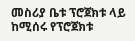መስሪያ ቤቱ ፕሮጀክቱ ላይ ከሚሰሩ የፕሮጀክቱ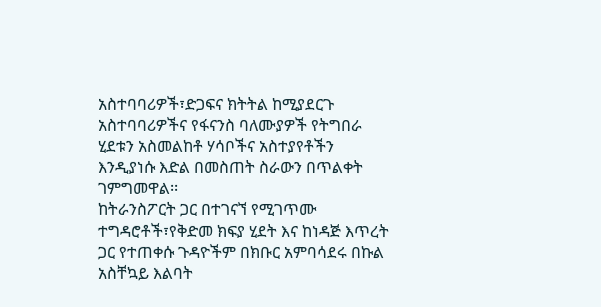አስተባባሪዎች፣ድጋፍና ክትትል ከሚያደርጉ አስተባባሪዎችና የፋናንስ ባለሙያዎች የትግበራ ሂደቱን አስመልከቶ ሃሳቦችና አስተያየቶችን እንዲያነሱ እድል በመስጠት ስራውን በጥልቀት ገምግመዋል፡፡
ከትራንስፖርት ጋር በተገናኘ የሚገጥሙ ተግዳሮቶች፣የቅድመ ክፍያ ሂደት እና ከነዳጅ እጥረት ጋር የተጠቀሱ ጉዳዮችም በክቡር አምባሳደሩ በኩል አስቸኳይ እልባት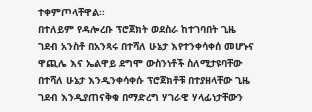ተቀምጦላቸዋል፡፡
በተለይም የዳሎረቡ ፕሮጀክት ወደስራ ከተገባበት ጊዜ ገደብ አንስቶ በአንጻሩ በተሻለ ሁኔታ እየተንቀሳቀሰ መሆኑና ዋጪሌ እና ኤልዋይ ደግሞ ውስንነቶች ስለሚታዩባቸው በተሻለ ሁኔታ እንዲንቀሳቀሱ ፕሮጀክቶቹ በተያዘላቸው ጊዜ ገደብ እንዲያጠናቅቁ በማድረግ ሃገራዊ ሃላፊነታቸውን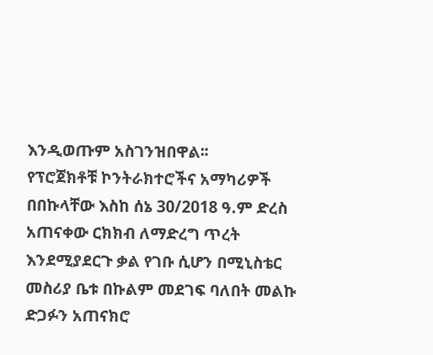እንዲወጡም አስገንዝበዋል፡፡
የፕሮጀክቶቹ ኮንትራክተሮችና አማካሪዎች በበኩላቸው እስከ ሰኔ 30/2018 ዓ.ም ድረስ አጠናቀው ርክክብ ለማድረግ ጥረት እንደሚያደርጉ ቃል የገቡ ሲሆን በሚኒስቴር መስሪያ ቤቱ በኩልም መደገፍ ባለበት መልኩ ድጋፉን አጠናክሮ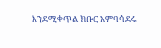እንደሚቀጥል ክቡር አምባሳደሩ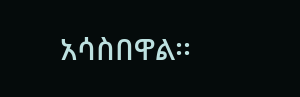አሳስበዋል፡፡